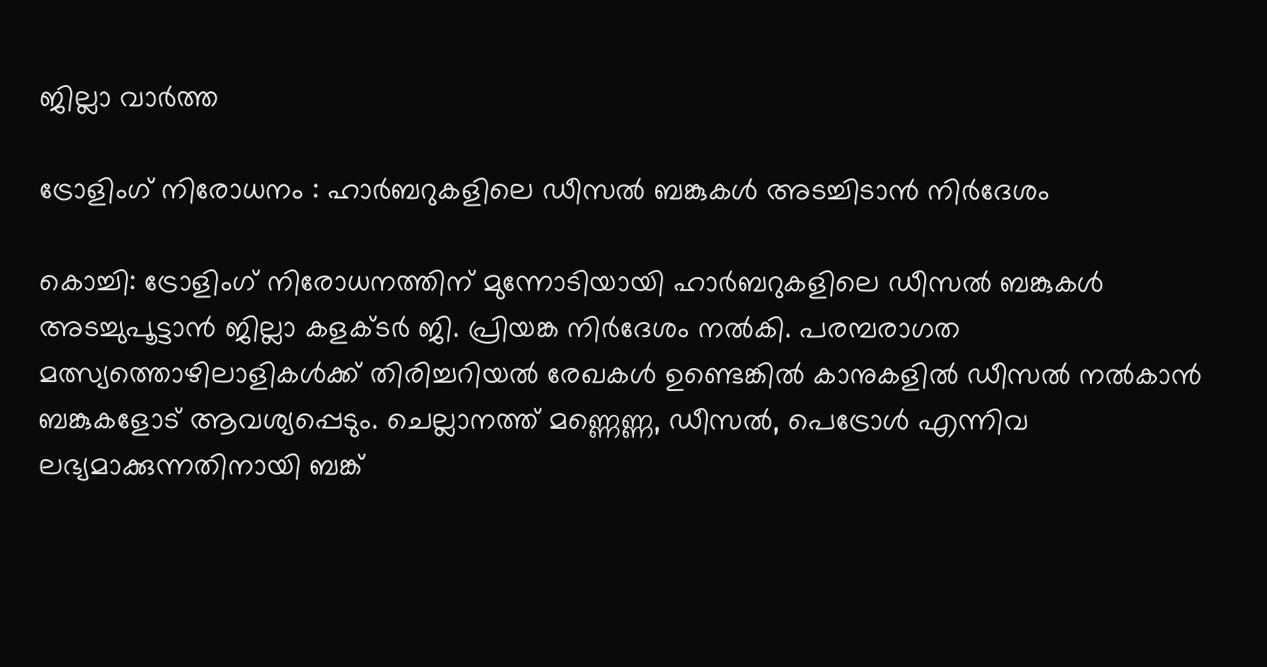ജില്ലാ വാർത്ത

ട്രോളിംഗ് നിരോധനം : ഹാര്‍ബറുകളിലെ ഡീസല്‍ ബങ്കുകള്‍ അടച്ചിടാന്‍ നിര്‍ദേശം

കൊച്ചി: ട്രോളിംഗ് നിരോധനത്തിന് മുന്നോടിയായി ഹാര്‍ബറുകളിലെ ഡീസല്‍ ബങ്കുകള്‍ അടച്ചുപൂട്ടാന്‍ ജില്ലാ കളക്ടര്‍ ജി. പ്രിയങ്ക നിർദേശം നല്‍കി. പരമ്പരാഗത മത്സ്യത്തൊഴിലാളികള്‍ക്ക് തിരിച്ചറിയല്‍ രേഖകള്‍ ഉണ്ടെങ്കില്‍ കാനുകളില്‍ ഡീസല്‍ നല്‍കാന്‍ ബങ്കുകളോട് ആവശ്യപ്പെടും. ചെല്ലാനത്ത് മണ്ണെണ്ണ, ഡീസല്‍, പെട്രോള്‍ എന്നിവ ലഭ്യമാക്കുന്നതിനായി ബങ്ക്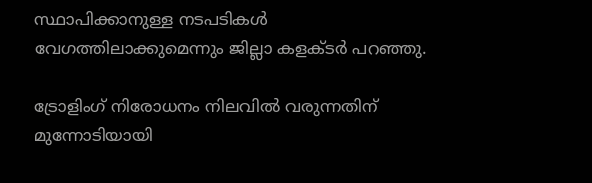സ്ഥാപിക്കാനുള്ള നടപടികള്‍ വേഗത്തിലാക്കുമെന്നും ജില്ലാ കളക്ടര്‍ പറഞ്ഞു.

ട്രോളിംഗ് നിരോധനം നിലവില്‍ വരുന്നതിന് മുന്നോടിയായി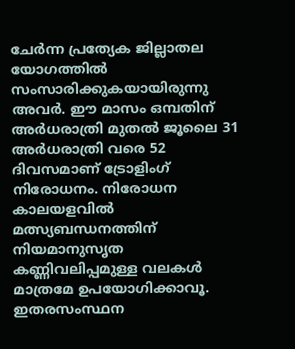ചേര്‍ന്ന പ്രത്യേക ജില്ലാതല യോഗത്തില്‍ സംസാരിക്കുകയായിരുന്നു അവര്‍. ഈ മാസം ഒമ്പതിന് അര്‍ധരാത്രി മുതല്‍ ജൂലൈ 31 അര്‍ധരാത്രി വരെ 52 ദിവസമാണ് ട്രോളിംഗ് നിരോധനം. നിരോധന കാലയളവില്‍ മത്സ്യബന്ധനത്തിന് നിയമാനുസൃത കണ്ണിവലിപ്പമുള്ള വലകള്‍ മാത്രമേ ഉപയോഗിക്കാവൂ. ഇതരസംസ്ഥന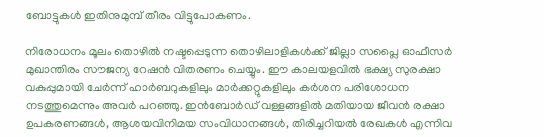ബോട്ടുകള്‍ ഇതിനുമുമ്പ് തീരം വിട്ടുപോകണം.

നിരോധനം മൂലം തൊഴില്‍ നഷ്ടപ്പെടുന്ന തൊഴിലാളികള്‍ക്ക് ജില്ലാ സപ്ലൈ ഓഫീസര്‍ മുഖാന്തിരം സൗജന്യ റേഷന്‍ വിതരണം ചെയ്യും. ഈ കാലയളവില്‍ ഭക്ഷ്യ സുരക്ഷാ വകുപ്പുമായി ചേര്‍ന്ന് ഹാര്‍ബറുകളിലും മാര്‍ക്കറ്റുകളിലും കര്‍ശന പരിശോധന നടത്തുമെന്നും അവര്‍ പറഞ്ഞു. ഇന്‍ബോര്‍ഡ് വള്ളങ്ങളില്‍ മതിയായ ജീവന്‍ രക്ഷാ ഉപകരണങ്ങള്‍, ആശയവിനിമയ സംവിധാനങ്ങള്‍, തിരിച്ചറിയല്‍ രേഖകള്‍ എന്നിവ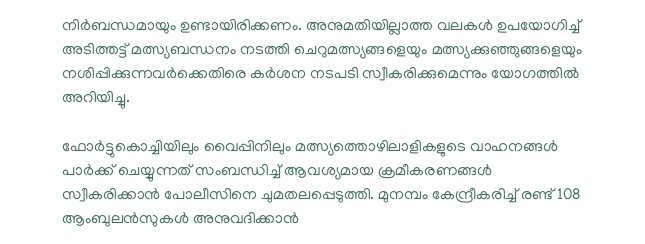നിര്‍ബന്ധമായും ഉണ്ടായിരിക്കണം. അനുമതിയില്ലാത്ത വലകള്‍ ഉപയോഗിച്ച് അടിത്തട്ട് മത്സ്യബന്ധനം നടത്തി ചെറുമത്സ്യങ്ങളെയും മത്സ്യക്കുഞ്ഞുങ്ങളെയും നശിപ്പിക്കുന്നവര്‍ക്കെതിരെ കര്‍ശന നടപടി സ്വീകരിക്കുമെന്നും യോഗത്തില്‍ അറിയിച്ചു.

ഫോര്‍ട്ടുകൊച്ചിയിലും വൈപ്പിനിലും മത്സ്യത്തൊഴിലാളികളുടെ വാഹനങ്ങള്‍ പാര്‍ക്ക് ചെയ്യുന്നത് സംബന്ധിച്ച് ആവശ്യമായ ക്രമീകരണങ്ങള്‍ സ്വീകരിക്കാന്‍ പോലീസിനെ ചുമതലപ്പെടുത്തി. മുനമ്പം കേന്ദ്രീകരിച്ച് രണ്ട് 108 ആംബുലന്‍സുകള്‍ അനുവദിക്കാന്‍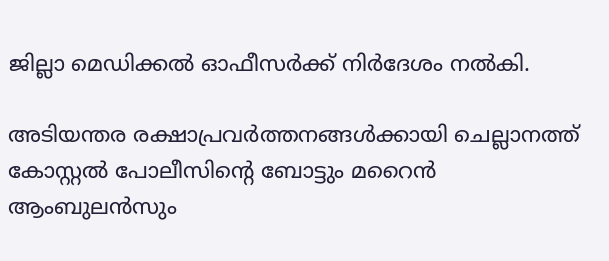ജില്ലാ മെഡിക്കല്‍ ഓഫീസര്‍ക്ക് നിര്‍ദേശം നല്‍കി.

അടിയന്തര രക്ഷാപ്രവര്‍ത്തനങ്ങള്‍ക്കായി ചെല്ലാനത്ത് കോസ്റ്റല്‍ പോലീസിന്‍റെ ബോട്ടും മറൈന്‍ ആംബുലന്‍സും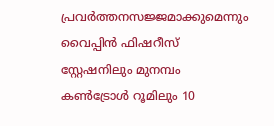പ്രവര്‍ത്തനസജ്ജമാക്കുമെന്നും വൈപ്പിന്‍ ഫിഷറീസ് സ്റ്റേഷനിലും മുനമ്പം കണ്‍ട്രോള്‍ റൂമിലും 10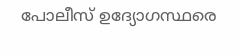പോലീസ് ഉദ്യോഗസ്ഥരെ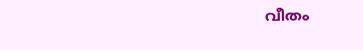വീതം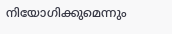നിയോഗിക്കുമെന്നും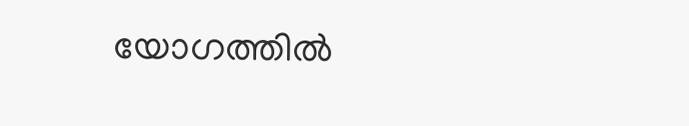യോഗത്തില്‍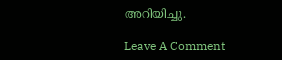അറിയിച്ചു.

Leave A Comment